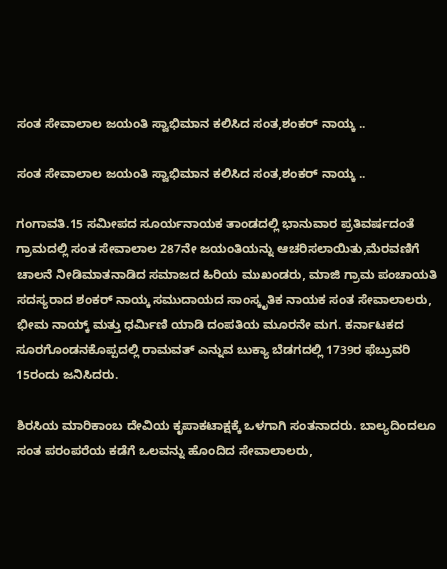ಸಂತ ಸೇವಾಲಾಲ ಜಯಂತಿ ಸ್ವಾಭಿಮಾನ ಕಲಿಸಿದ ಸಂತ,ಶಂಕರ್ ನಾಯ್ಕ ..

ಸಂತ ಸೇವಾಲಾಲ ಜಯಂತಿ ಸ್ವಾಭಿಮಾನ ಕಲಿಸಿದ ಸಂತ,ಶಂಕರ್ ನಾಯ್ಕ ..

ಗಂಗಾವತಿ.15 ಸಮೀಪದ ಸೂರ್ಯನಾಯಕ ತಾಂಡದಲ್ಲಿ ಭಾನುವಾರ ಪ್ರತಿವರ್ಷದಂತೆ ಗ್ರಾಮದಲ್ಲಿ ಸಂತ ಸೇವಾಲಾಲ 287ನೇ ಜಯಂತಿಯನ್ನು ಆಚರಿಸಲಾಯಿತು,ಮೆರವಣಿಗೆ ಚಾಲನೆ ನೀಡಿ‌ಮಾತನಾಡಿದ ಸಮಾಜದ ಹಿರಿಯ ಮುಖಂಡರು, ಮಾಜಿ ಗ್ರಾಮ ಪಂಚಾಯತಿ ಸದಸ್ಯರಾದ ಶಂಕರ್ ನಾಯ್ಕ ಸಮುದಾಯದ ಸಾಂಸ್ಕೃತಿಕ ನಾಯಕ ಸಂತ ಸೇವಾಲಾಲರು, ಭೀಮ ನಾಯ್ಕ್‌ ಮತ್ತು ಧರ್ಮಿಣಿ ಯಾಡಿ ದಂಪತಿಯ ಮೂರನೇ ಮಗ. ಕರ್ನಾಟಕದ ಸೂರಗೊಂಡನಕೊಪ್ಪದಲ್ಲಿ ರಾಮವತ್ ಎನ್ನುವ ಬುಕ್ಯಾ ಬೆಡಗದಲ್ಲಿ 1739ರ ಫೆಬ್ರುವರಿ 15ರಂದು ಜನಿಸಿದರು.

ಶಿರಸಿಯ ಮಾರಿಕಾಂಬ ದೇವಿಯ ಕೃಪಾಕಟಾಕ್ಷಕ್ಕೆ ಒಳಗಾಗಿ ಸಂತನಾದರು. ಬಾಲ್ಯದಿಂದಲೂ ಸಂತ ಪರಂಪರೆಯ ಕಡೆಗೆ ಒಲವನ್ನು ಹೊಂದಿದ ಸೇವಾಲಾಲರು,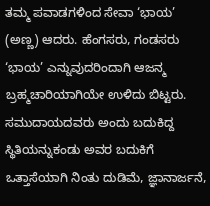ತಮ್ಮ ಪವಾಡಗಳಿಂದ ಸೇವಾ ‘ಭಾಯ’ (ಅಣ್ಣ) ಆದರು. ಹೆಂಗಸರು, ಗಂಡಸರು ‘ಭಾಯ’ ಎನ್ನುವುದರಿಂದಾಗಿ ಆಜನ್ಮ ಬ್ರಹ್ಮಚಾರಿಯಾಗಿಯೇ ಉಳಿದು ಬಿಟ್ಟರು. ಸಮುದಾಯದವರು ಅಂದು ಬದುಕಿದ್ದ ಸ್ಥಿತಿಯನ್ನುಕಂಡು ಅವರ ಬದುಕಿಗೆ ಒತ್ತಾಸೆಯಾಗಿ ನಿಂತು ದುಡಿಮೆ, ಜ್ಞಾನಾರ್ಜನೆ,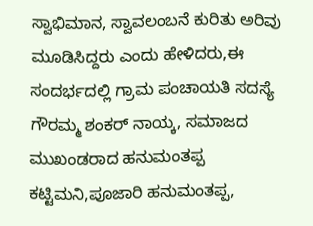ಸ್ವಾಭಿಮಾನ, ಸ್ವಾವಲಂಬನೆ ಕುರಿತು ಅರಿವು ಮೂಡಿಸಿದ್ದರು ಎಂದು ಹೇಳಿದರು,ಈ ಸಂದರ್ಭದಲ್ಲಿ ಗ್ರಾಮ ಪಂಚಾಯತಿ ಸದಸ್ಯೆ ಗೌರಮ್ಮ ಶಂಕರ್ ನಾಯ್ಕ, ಸಮಾಜದ ಮುಖಂಡರಾದ ಹನುಮಂತಪ್ಪ ಕಟ್ಟಿಮನಿ,ಪೂಜಾರಿ ಹನುಮಂತಪ್ಪ,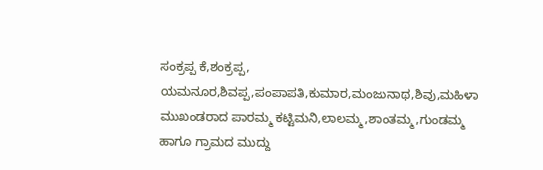ಸಂಕ್ರಪ್ಪ ಕೆ,ಶಂಕ್ರಪ್ಪ, ಯಮನೂರ,ಶಿವಪ್ಪ,ಪಂಪಾಪತಿ,ಕುಮಾರ,ಮಂಜುನಾಥ,ಶಿವು,ಮಹಿಳಾ ಮುಖಂಡರಾದ ಪಾರಮ್ಮ ಕಟ್ಟಿಮನಿ,ಲಾಲಮ್ಮ,ಶಾಂತಮ್ಮ,ಗುಂಡಮ್ಮ ಹಾಗೂ ಗ್ರಾಮದ ಮುದ್ದು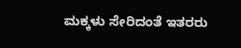ಮಕ್ಕಳು ಸೇರಿದಂತೆ ಇತರರು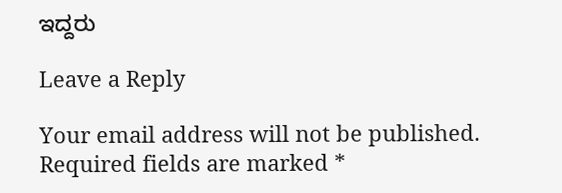ಇದ್ದರು

Leave a Reply

Your email address will not be published. Required fields are marked *